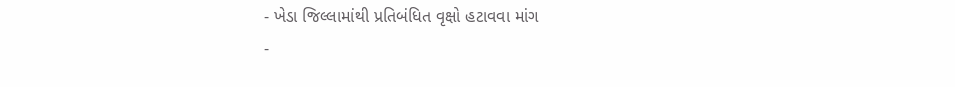- ખેડા જિલ્લામાંથી પ્રતિબંધિત વૃક્ષો હટાવવા માંગ
-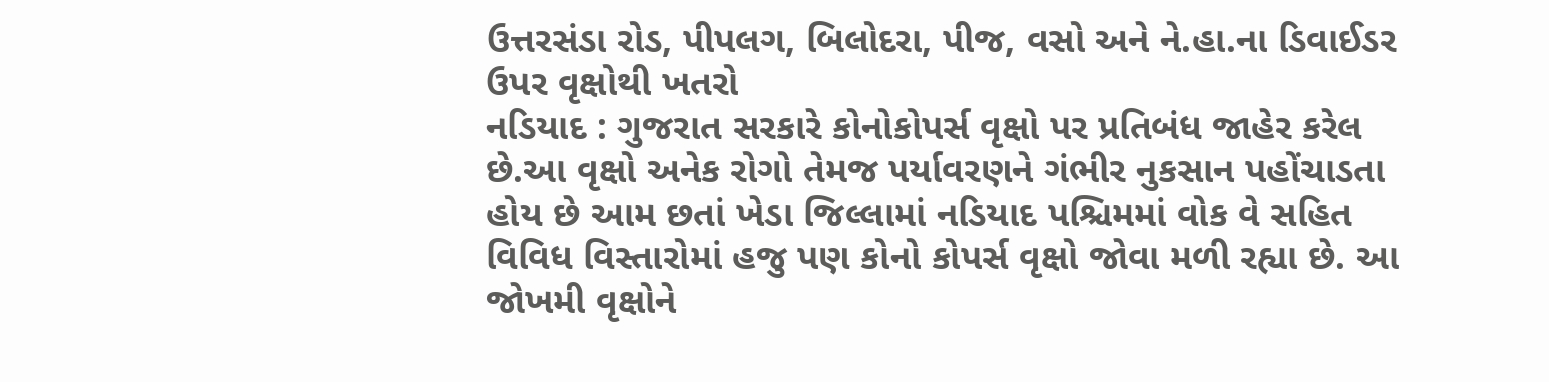ઉત્તરસંડા રોડ, પીપલગ, બિલોદરા, પીજ, વસો અને ને.હા.ના ડિવાઈડર ઉપર વૃક્ષોથી ખતરો
નડિયાદ : ગુજરાત સરકારે કોનોકોપર્સ વૃક્ષો પર પ્રતિબંધ જાહેર કરેલ છે.આ વૃક્ષો અનેક રોગો તેમજ પર્યાવરણને ગંભીર નુકસાન પહોંચાડતા હોય છે આમ છતાં ખેડા જિલ્લામાં નડિયાદ પશ્ચિમમાં વોક વે સહિત વિવિધ વિસ્તારોમાં હજુ પણ કોનો કોપર્સ વૃક્ષો જોવા મળી રહ્યા છે. આ જોખમી વૃક્ષોને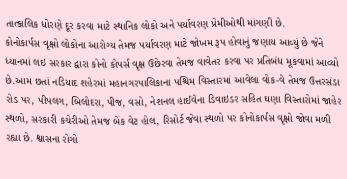તાત્કાલિક ધોરણે દૂર કરવા માટે સ્થાનિક લોકો અને પર્યાવરણ પ્રેમીઓથી માંગણી છે.
કોનોકાર્પસ વૃક્ષો લોકોના આરોગ્ય તેમજ પર્યાવરણ માટે જોખમ રૂપ હોવાનું જણાય આવ્યું છે જેને ધ્યાનમાં લઇ સરકાર દ્વારા કોનો કોપર્સ વૃક્ષ ઉછેરવા તેમજ વાવેતર કરવા પર પ્રતિબંધ મૂકવામાં આવ્યો છે.આમ છતાં નડિયાદ શહેરમાં મહાનગરપાલિકાના પશ્ચિમ વિસ્તારમાં આવેલા વોક-વે તેમજ ઉત્તરસંડા રોડ પર, પીપલગ, બિલોદરા, પીજ, વસો, નેશનલ હાઈવેના ડિવાઇડર સહિત ઘણા વિસ્તારોમાં જાહેર સ્થળો, સરકારી કચેરીઓ તેમજ બેંક વેટ હોલ, રિસોર્ટ જેવા સ્થળો પર કોનોકાર્પસ વૃક્ષો જોવા મળી રહ્યા છે. શ્વાસના રોગો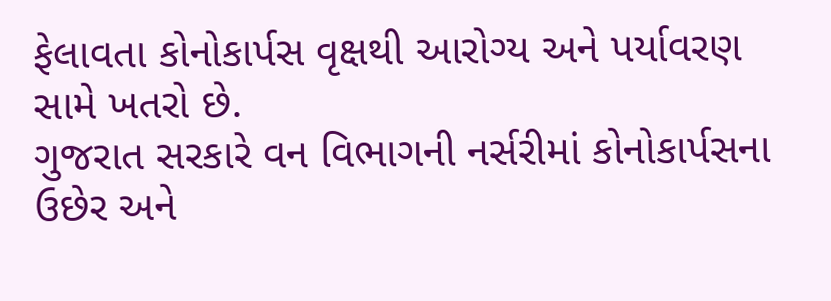ફેલાવતા કોનોકાર્પસ વૃક્ષથી આરોગ્ય અને પર્યાવરણ સામે ખતરો છે.
ગુજરાત સરકારે વન વિભાગની નર્સરીમાં કોનોકાર્પસના ઉછેર અને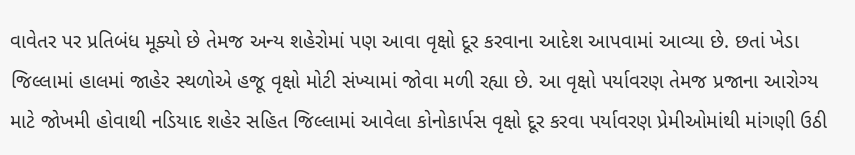વાવેતર પર પ્રતિબંધ મૂક્યો છે તેમજ અન્ય શહેરોમાં પણ આવા વૃક્ષો દૂર કરવાના આદેશ આપવામાં આવ્યા છે. છતાં ખેડા જિલ્લામાં હાલમાં જાહેર સ્થળોએ હજૂ વૃક્ષો મોટી સંખ્યામાં જોવા મળી રહ્યા છે. આ વૃક્ષો પર્યાવરણ તેમજ પ્રજાના આરોગ્ય માટે જોખમી હોવાથી નડિયાદ શહેર સહિત જિલ્લામાં આવેલા કોનોકાર્પસ વૃક્ષો દૂર કરવા પર્યાવરણ પ્રેમીઓમાંથી માંગણી ઉઠી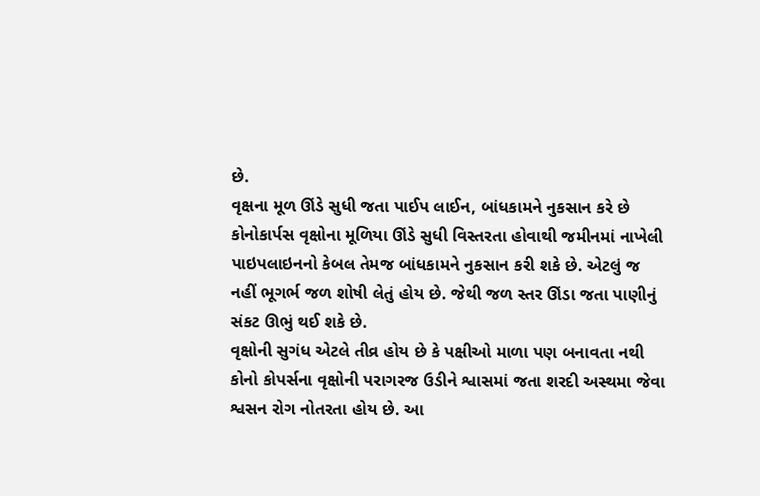છે.
વૃક્ષના મૂળ ઊંડે સુધી જતા પાઈપ લાઈન, બાંધકામને નુકસાન કરે છે
કોનોકાર્પસ વૃક્ષોના મૂળિયા ઊંડે સુધી વિસ્તરતા હોવાથી જમીનમાં નાખેલી પાઇપલાઇનનો કેબલ તેમજ બાંધકામને નુકસાન કરી શકે છે. એટલું જ નહીં ભૂગર્ભ જળ શોષી લેતું હોય છે. જેથી જળ સ્તર ઊંડા જતા પાણીનું સંકટ ઊભું થઈ શકે છે.
વૃક્ષોની સુગંધ એટલે તીવ્ર હોય છે કે પક્ષીઓ માળા પણ બનાવતા નથી
કોનો કોપર્સના વૃક્ષોની પરાગરજ ઉડીને શ્વાસમાં જતા શરદી અસ્થમા જેવા શ્વસન રોગ નોતરતા હોય છે. આ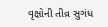વૃક્ષોની તીવ્ર સુગંધ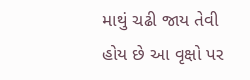માથું ચઢી જાય તેવી હોય છે આ વૃક્ષો પર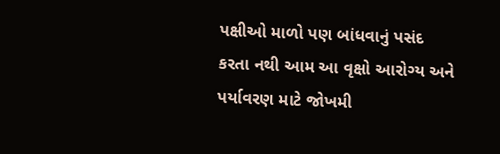પક્ષીઓ માળો પણ બાંધવાનું પસંદ કરતા નથી આમ આ વૃક્ષો આરોગ્ય અને પર્યાવરણ માટે જોખમી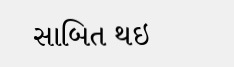સાબિત થઇ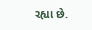રહ્યા છે.